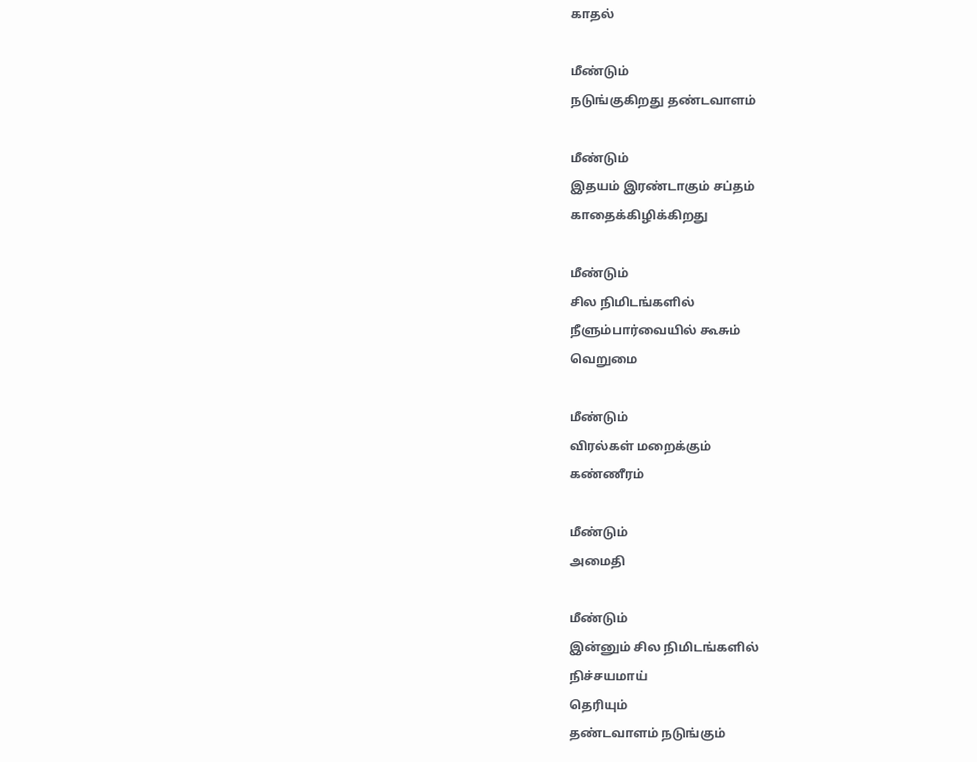காதல்

மீண்டும்
நடுங்குகிறது தண்டவாளம்

மீண்டும்
இதயம் இரண்டாகும் சப்தம்
காதைக்கிழிக்கிறது

மீண்டும்
சில நிமிடங்களில்
நீளும்பார்வையில் கூசும்
வெறுமை

மீண்டும்
விரல்கள் மறைக்கும்
கண்ணீரம்

மீண்டும்
அமைதி

மீண்டும்
இன்னும் சில நிமிடங்களில்
நிச்சயமாய்
தெரியும்
தண்டவாளம் நடுங்கும்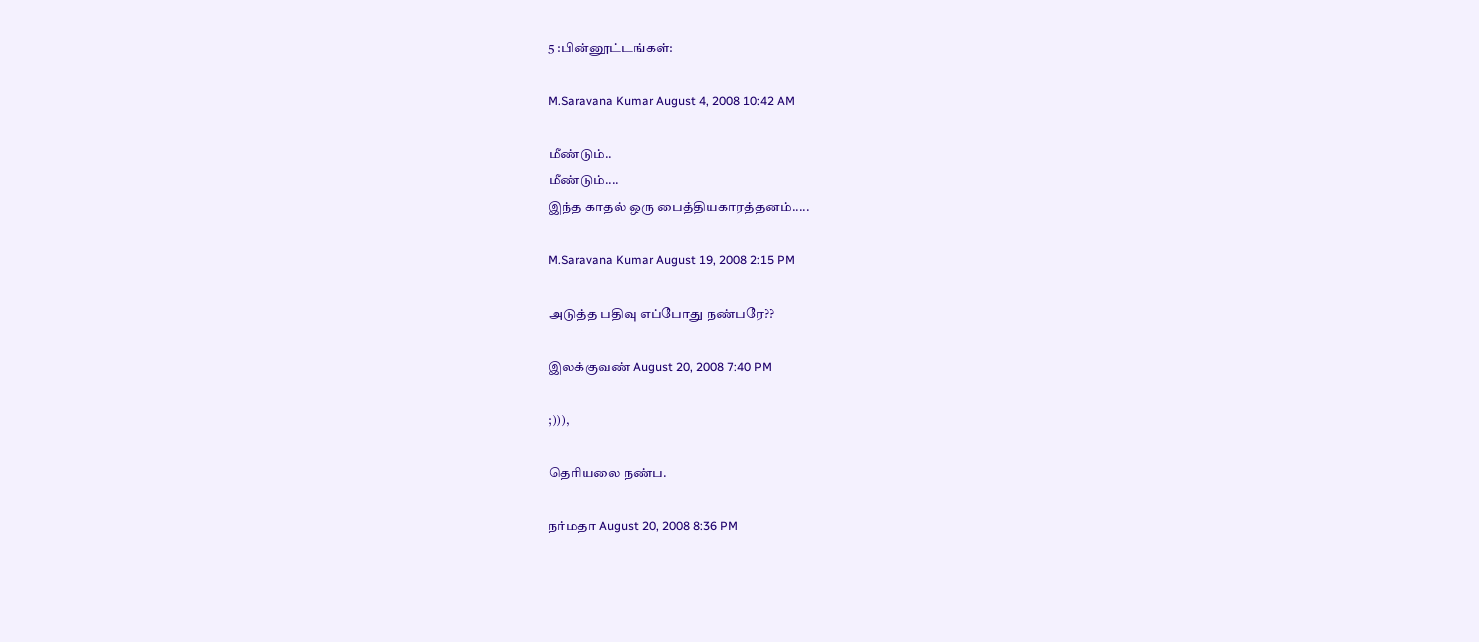5 :பின்னூட்டங்கள்:

M.Saravana Kumar August 4, 2008 10:42 AM

மீண்டும்..
மீண்டும்....
இந்த காதல் ஒரு பைத்தியகாரத்தனம்.....

M.Saravana Kumar August 19, 2008 2:15 PM

அடுத்த பதிவு எப்போது நண்பரே??

இலக்குவண் August 20, 2008 7:40 PM

;))),

தெரியலை நண்ப.

நர்மதா August 20, 2008 8:36 PM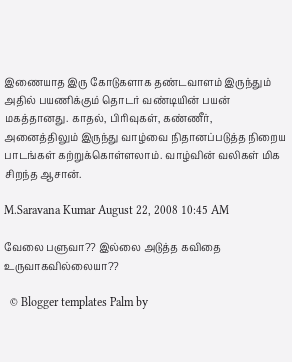இணையாத இரு கோடுகளாக தண்டவாளம் இருந்தும் அதில் பயணிக்கும் தொடர் வண்டியின் பயன் மகத்தானது. காதல், பிரிவுகள், கண்ணீர், அனைத்திலும் இருந்து வாழ்வை நிதானப்படுத்த நிறைய பாடங்கள் கற்றுக்கொள்ளலாம். வாழ்வின் வலிகள் மிக சிறந்த ஆசான்.

M.Saravana Kumar August 22, 2008 10:45 AM

வேலை பளுவா?? இல்லை அடுத்த கவிதை உருவாகவில்லையா??

  © Blogger templates Palm by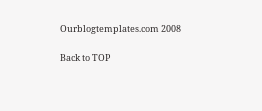Ourblogtemplates.com 2008

Back to TOP